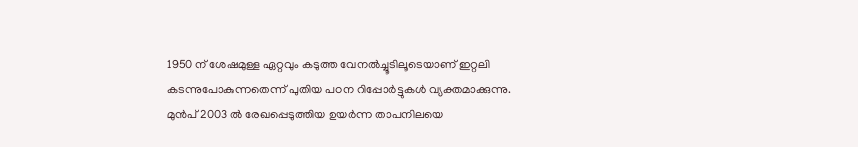1950 ന് ശേഷമുള്ള ഏറ്റവും കടുത്ത വേനൽച്ചൂടിലൂടെയാണ് ഇറ്റലി കടന്നുപോകുന്നതെന്ന് പുതിയ പഠന റിപ്പോർട്ടുകൾ വ്യക്തമാക്കുന്നു. മുൻപ് 2003 ൽ രേഖപ്പെടുത്തിയ ഉയർന്ന താപനിലയെ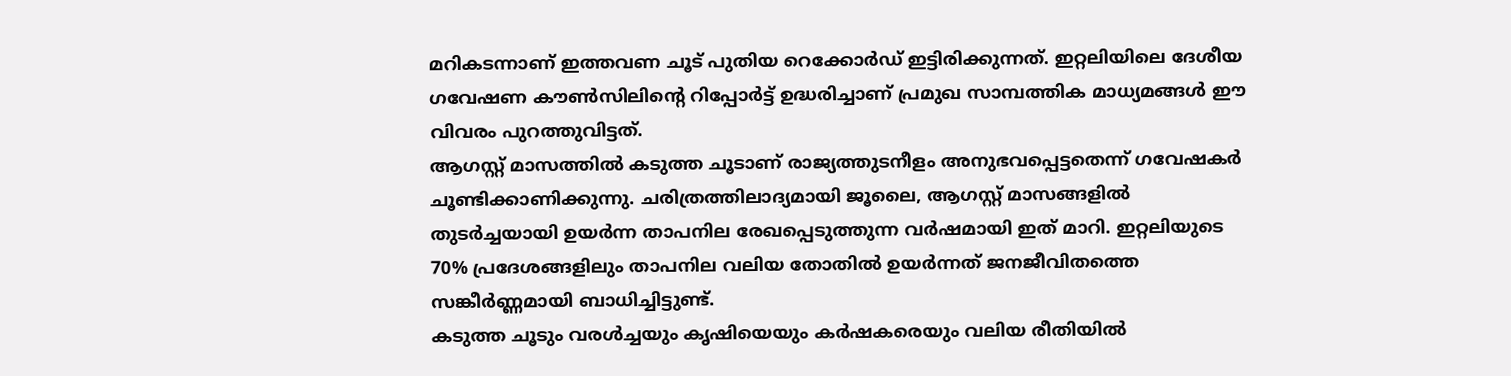മറികടന്നാണ് ഇത്തവണ ചൂട് പുതിയ റെക്കോർഡ് ഇട്ടിരിക്കുന്നത്. ഇറ്റലിയിലെ ദേശീയ ഗവേഷണ കൗൺസിലിന്റെ റിപ്പോർട്ട് ഉദ്ധരിച്ചാണ് പ്രമുഖ സാമ്പത്തിക മാധ്യമങ്ങൾ ഈ വിവരം പുറത്തുവിട്ടത്.
ആഗസ്റ്റ് മാസത്തിൽ കടുത്ത ചൂടാണ് രാജ്യത്തുടനീളം അനുഭവപ്പെട്ടതെന്ന് ഗവേഷകർ ചൂണ്ടിക്കാണിക്കുന്നു. ചരിത്രത്തിലാദ്യമായി ജൂലൈ, ആഗസ്റ്റ് മാസങ്ങളിൽ തുടർച്ചയായി ഉയർന്ന താപനില രേഖപ്പെടുത്തുന്ന വർഷമായി ഇത് മാറി. ഇറ്റലിയുടെ 70% പ്രദേശങ്ങളിലും താപനില വലിയ തോതിൽ ഉയർന്നത് ജനജീവിതത്തെ സങ്കീർണ്ണമായി ബാധിച്ചിട്ടുണ്ട്.
കടുത്ത ചൂടും വരൾച്ചയും കൃഷിയെയും കർഷകരെയും വലിയ രീതിയിൽ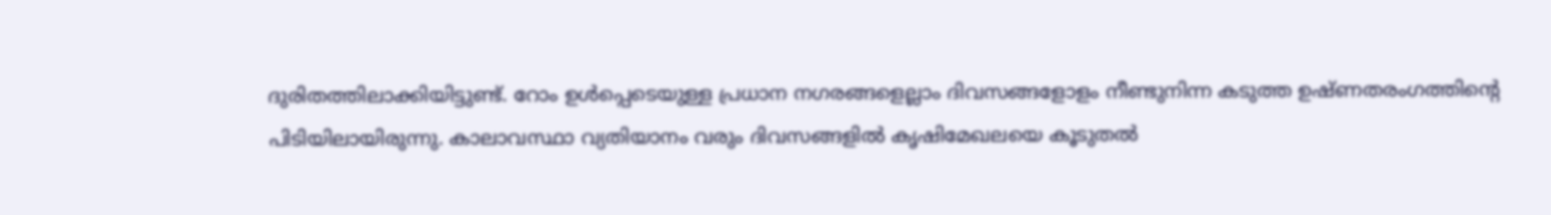ദുരിതത്തിലാക്കിയിട്ടുണ്ട്. റോം ഉൾപ്പെടെയുള്ള പ്രധാന നഗരങ്ങളെല്ലാം ദിവസങ്ങളോളം നീണ്ടുനിന്ന കടുത്ത ഉഷ്ണതരംഗത്തിന്റെ പിടിയിലായിരുന്നു. കാലാവസ്ഥാ വ്യതിയാനം വരും ദിവസങ്ങളിൽ കൃഷിമേഖലയെ കൂടുതൽ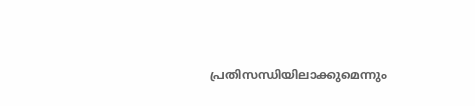പ്രതിസന്ധിയിലാക്കുമെന്നും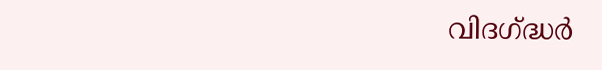വിദഗ്ദ്ധർ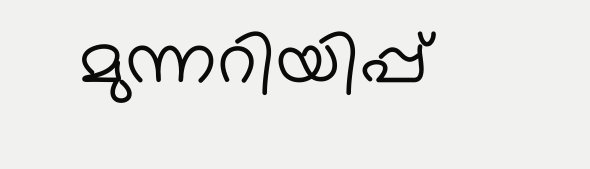മുന്നറിയിപ്പ്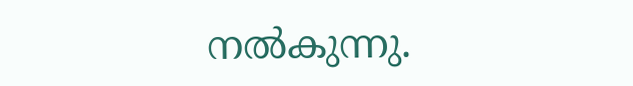നൽകുന്നു.